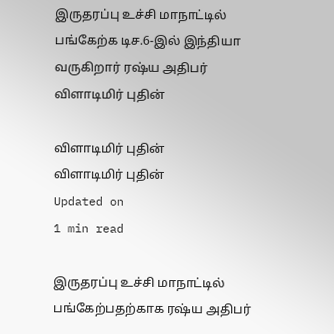இருதரப்பு உச்சி மாநாட்டில் பங்கேற்க டிச.6-இல் இந்தியா வருகிறார் ரஷ்ய அதிபர் விளாடிமிர் புதின்

விளாடிமிர் புதின்
விளாடிமிர் புதின்
Updated on
1 min read

இருதரப்பு உச்சி மாநாட்டில் பங்கேற்பதற்காக ரஷ்ய அதிபர்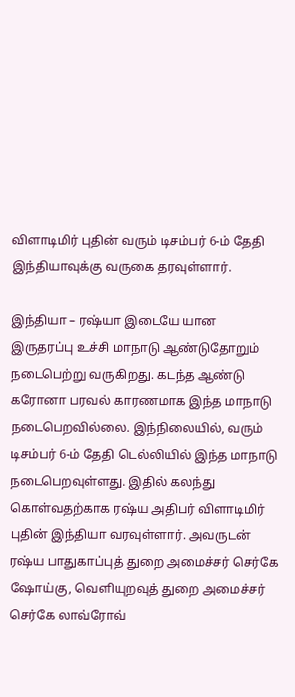விளாடிமிர் புதின் வரும் டிசம்பர் 6-ம் தேதி இந்தியாவுக்கு வருகை தரவுள்ளார்.

இந்தியா – ரஷ்யா இடையே யான இருதரப்பு உச்சி மாநாடு ஆண்டுதோறும் நடைபெற்று வருகிறது. கடந்த ஆண்டு கரோனா பரவல் காரணமாக இந்த மாநாடு நடைபெறவில்லை. இந்நிலையில், வரும் டிசம்பர் 6-ம் தேதி டெல்லியில் இந்த மாநாடு நடைபெறவுள்ளது. இதில் கலந்து கொள்வதற்காக ரஷ்ய அதிபர் விளாடிமிர் புதின் இந்தியா வரவுள்ளார். அவருடன் ரஷ்ய பாதுகாப்புத் துறை அமைச்சர் செர்கே ஷோய்கு, வெளியுறவுத் துறை அமைச்சர் செர்கே லாவ்ரோவ்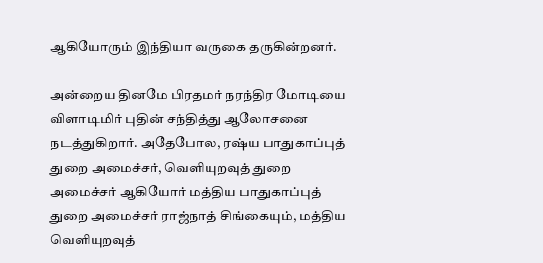ஆகியோரும் இந்தியா வருகை தருகின்றனர்.

அன்றைய தினமே பிரதமர் நரந்திர மோடியை விளாடிமிர் புதின் சந்தித்து ஆலோசனை நடத்துகிறார். அதேபோல, ரஷ்ய பாதுகாப்புத் துறை அமைச்சர், வெளியுறவுத் துறை அமைச்சர் ஆகியோர் மத்திய பாதுகாப்புத் துறை அமைச்சர் ராஜ்நாத் சிங்கையும், மத்திய வெளியுறவுத்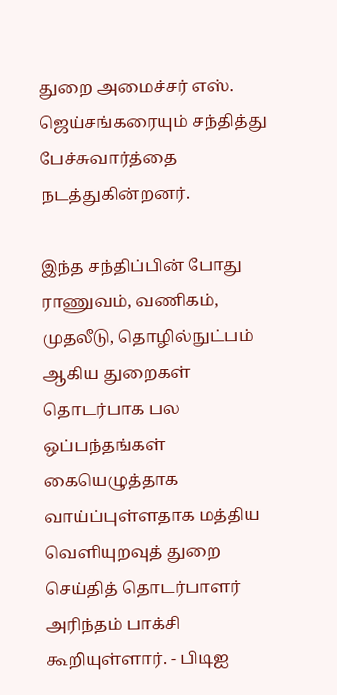துறை அமைச்சர் எஸ். ஜெய்சங்கரையும் சந்தித்து பேச்சுவார்த்தை நடத்துகின்றனர்.

இந்த சந்திப்பின் போது ராணுவம், வணிகம், முதலீடு, தொழில்நுட்பம் ஆகிய துறைகள் தொடர்பாக பல ஒப்பந்தங்கள் கையெழுத்தாக வாய்ப்புள்ளதாக மத்திய வெளியுறவுத் துறை செய்தித் தொடர்பாளர் அரிந்தம் பாக்சி கூறியுள்ளார். - பிடிஐ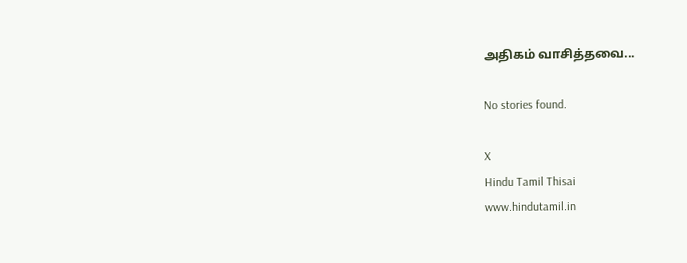அதிகம் வாசித்தவை...

No stories found.

X
Hindu Tamil Thisai
www.hindutamil.in